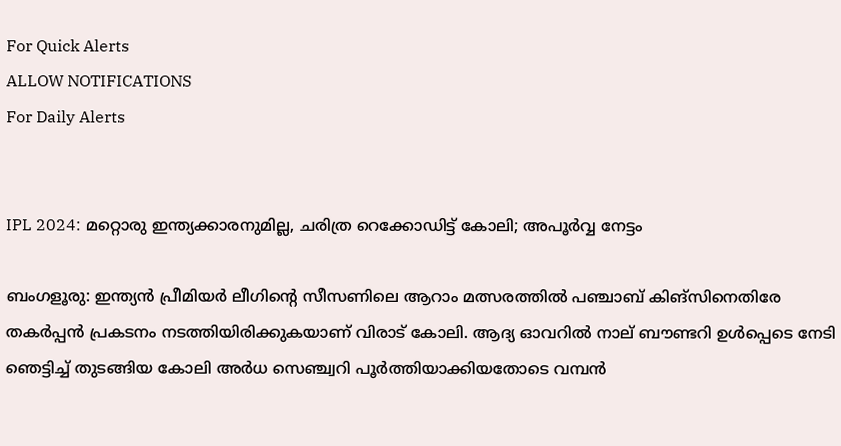For Quick Alerts
ALLOW NOTIFICATIONS
For Daily Alerts


IPL 2024: മറ്റൊരു ഇന്ത്യക്കാരനുമില്ല, ചരിത്ര റെക്കോഡിട്ട് കോലി; അപൂര്‍വ്വ നേട്ടം

ബംഗളൂരു: ഇന്ത്യന്‍ പ്രീമിയര്‍ ലീഗിന്റെ സീസണിലെ ആറാം മത്സരത്തില്‍ പഞ്ചാബ് കിങ്‌സിനെതിരേ തകര്‍പ്പന്‍ പ്രകടനം നടത്തിയിരിക്കുകയാണ് വിരാട് കോലി. ആദ്യ ഓവറില്‍ നാല് ബൗണ്ടറി ഉള്‍പ്പെടെ നേടി ഞെട്ടിച്ച് തുടങ്ങിയ കോലി അര്‍ധ സെഞ്ച്വറി പൂര്‍ത്തിയാക്കിയതോടെ വമ്പന്‍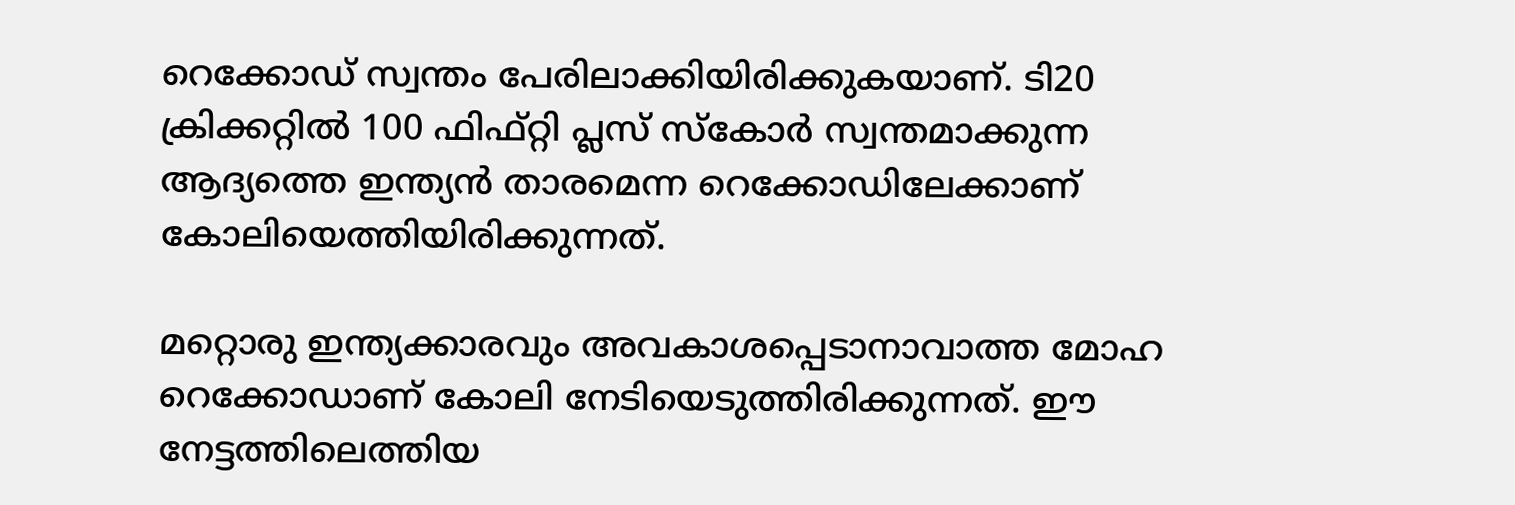റെക്കോഡ് സ്വന്തം പേരിലാക്കിയിരിക്കുകയാണ്. ടി20 ക്രിക്കറ്റില്‍ 100 ഫിഫ്റ്റി പ്ലസ് സ്‌കോര്‍ സ്വന്തമാക്കുന്ന ആദ്യത്തെ ഇന്ത്യന്‍ താരമെന്ന റെക്കോഡിലേക്കാണ് കോലിയെത്തിയിരിക്കുന്നത്.

മറ്റൊരു ഇന്ത്യക്കാരവും അവകാശപ്പെടാനാവാത്ത മോഹ റെക്കോഡാണ് കോലി നേടിയെടുത്തിരിക്കുന്നത്. ഈ നേട്ടത്തിലെത്തിയ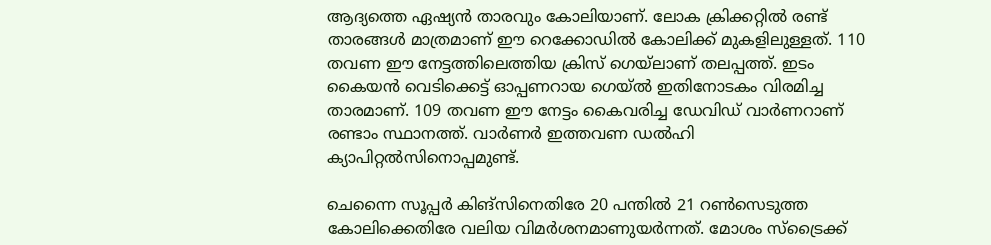ആദ്യത്തെ ഏഷ്യന്‍ താരവും കോലിയാണ്. ലോക ക്രിക്കറ്റില്‍ രണ്ട് താരങ്ങള്‍ മാത്രമാണ് ഈ റെക്കോഡില്‍ കോലിക്ക് മുകളിലുള്ളത്. 110 തവണ ഈ നേട്ടത്തിലെത്തിയ ക്രിസ് ഗെയ്‌ലാണ് തലപ്പത്ത്. ഇടം കൈയന്‍ വെടിക്കെട്ട് ഓപ്പണറായ ഗെയ്ല്‍ ഇതിനോടകം വിരമിച്ച താരമാണ്. 109 തവണ ഈ നേട്ടം കൈവരിച്ച ഡേവിഡ് വാര്‍ണറാണ് രണ്ടാം സ്ഥാനത്ത്. വാര്‍ണര്‍ ഇത്തവണ ഡല്‍ഹി ക്യാപിറ്റല്‍സിനൊപ്പമുണ്ട്.

ചെന്നൈ സൂപ്പര്‍ കിങ്‌സിനെതിരേ 20 പന്തില്‍ 21 റണ്‍സെടുത്ത കോലിക്കെതിരേ വലിയ വിമര്‍ശനമാണുയര്‍ന്നത്. മോശം സ്‌ട്രൈക്ക്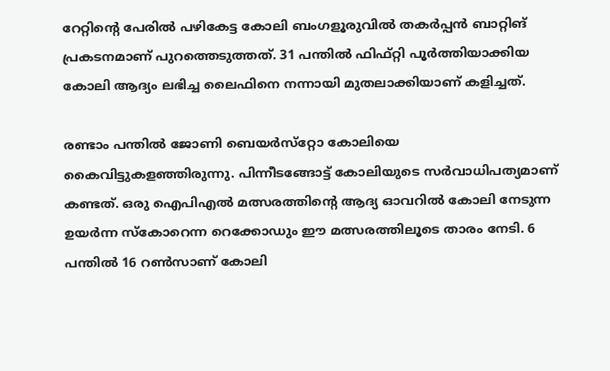റേറ്റിന്റെ പേരില്‍ പഴികേട്ട കോലി ബംഗളൂരുവില്‍ തകര്‍പ്പന്‍ ബാറ്റിങ് പ്രകടനമാണ് പുറത്തെടുത്തത്. 31 പന്തില്‍ ഫിഫ്റ്റി പൂര്‍ത്തിയാക്കിയ കോലി ആദ്യം ലഭിച്ച ലൈഫിനെ നന്നായി മുതലാക്കിയാണ് കളിച്ചത്.

രണ്ടാം പന്തില്‍ ജോണി ബെയര്‍സ്‌റ്റോ കോലിയെ കൈവിട്ടുകളഞ്ഞിരുന്നു. പിന്നീടങ്ങോട്ട് കോലിയുടെ സര്‍വാധിപത്യമാണ് കണ്ടത്. ഒരു ഐപിഎല്‍ മത്സരത്തിന്റെ ആദ്യ ഓവറില്‍ കോലി നേടുന്ന ഉയര്‍ന്ന സ്‌കോറെന്ന റെക്കോഡും ഈ മത്സരത്തിലൂടെ താരം നേടി. 6 പന്തില്‍ 16 റണ്‍സാണ് കോലി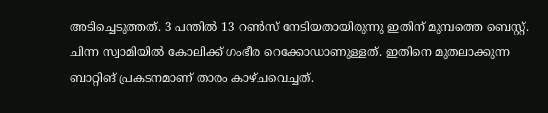അടിച്ചെടുത്തത്. 3 പന്തില്‍ 13 റണ്‍സ് നേടിയതായിരുന്നു ഇതിന് മുമ്പത്തെ ബെസ്റ്റ്. ചിന്ന സ്വാമിയില്‍ കോലിക്ക് ഗംഭീര റെക്കോഡാണുള്ളത്. ഇതിനെ മുതലാക്കുന്ന ബാറ്റിങ് പ്രകടനമാണ് താരം കാഴ്ചവെച്ചത്.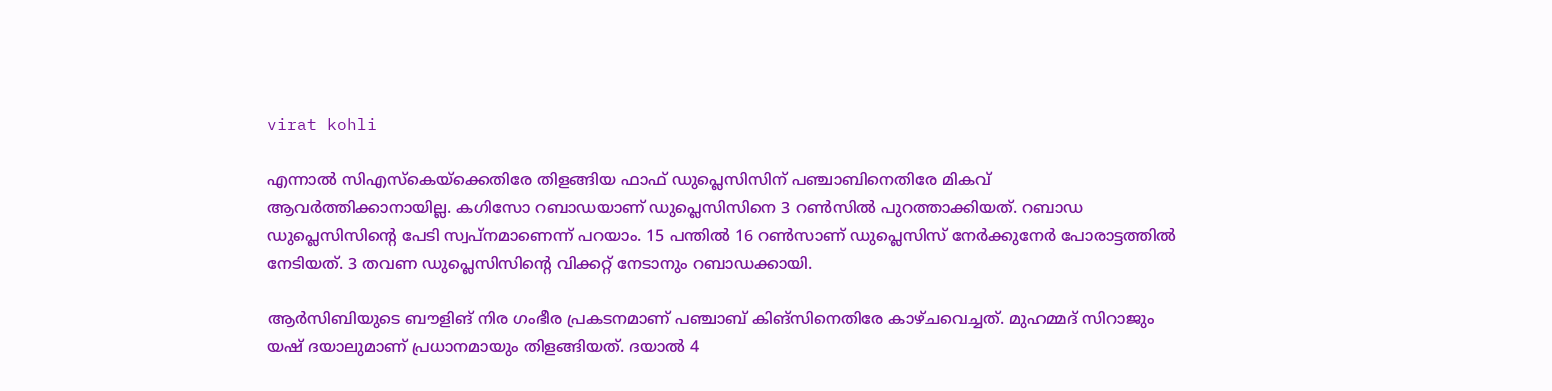virat kohli

എന്നാല്‍ സിഎസ്‌കെയ്‌ക്കെതിരേ തിളങ്ങിയ ഫാഫ് ഡുപ്ലെസിസിന് പഞ്ചാബിനെതിരേ മികവ് ആവര്‍ത്തിക്കാനായില്ല. കഗിസോ റബാഡയാണ് ഡുപ്ലെസിസിനെ 3 റണ്‍സില്‍ പുറത്താക്കിയത്. റബാഡ ഡുപ്ലെസിസിന്റെ പേടി സ്വപ്‌നമാണെന്ന് പറയാം. 15 പന്തില്‍ 16 റണ്‍സാണ് ഡുപ്ലെസിസ് നേര്‍ക്കുനേര്‍ പോരാട്ടത്തില്‍ നേടിയത്. 3 തവണ ഡുപ്ലെസിസിന്റെ വിക്കറ്റ് നേടാനും റബാഡക്കായി.

ആര്‍സിബിയുടെ ബൗളിങ് നിര ഗംഭീര പ്രകടനമാണ് പഞ്ചാബ് കിങ്‌സിനെതിരേ കാഴ്ചവെച്ചത്. മുഹമ്മദ് സിറാജും യഷ് ദയാലുമാണ് പ്രധാനമായും തിളങ്ങിയത്. ദയാല്‍ 4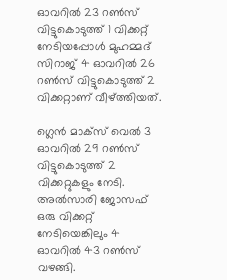ഓവറില്‍ 23 റണ്‍സ് വിട്ടുകൊടുത്ത് 1 വിക്കറ്റ് നേടിയപ്പോള്‍ മുഹമ്മദ് സിറാജ് 4 ഓവറില്‍ 26 റണ്‍സ് വിട്ടുകൊടുത്ത് 2 വിക്കറ്റാണ് വീഴ്ത്തിയത്.

ഗ്ലെന്‍ മാക്‌സ് വെല്‍ 3 ഓവറില്‍ 29 റണ്‍സ് വിട്ടുകൊടുത്ത് 2 വിക്കറ്റുകളും നേടി. അല്‍സാരി ജോസഫ് ഒരു വിക്കറ്റ് നേടിയെങ്കിലും 4 ഓവറില്‍ 43 റണ്‍സ് വഴങ്ങി.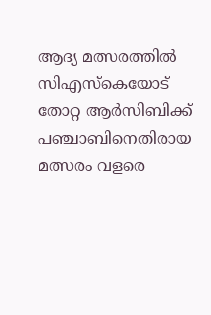ആദ്യ മത്സരത്തില്‍ സിഎസ്‌കെയോട് തോറ്റ ആര്‍സിബിക്ക് പഞ്ചാബിനെതിരായ മത്സരം വളരെ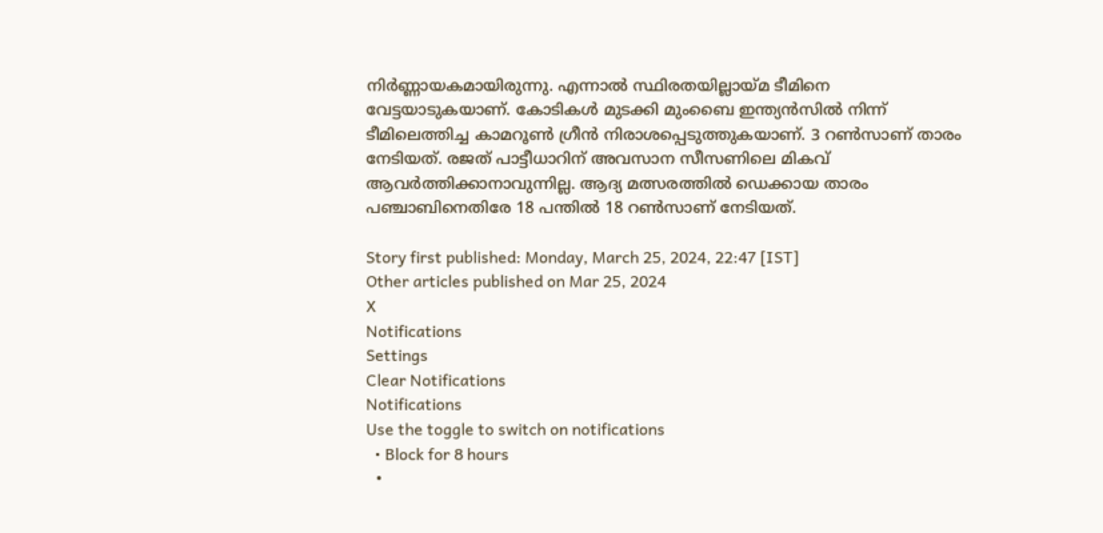നിര്‍ണ്ണായകമായിരുന്നു. എന്നാല്‍ സ്ഥിരതയില്ലായ്മ ടീമിനെ വേട്ടയാടുകയാണ്. കോടികള്‍ മുടക്കി മുംബൈ ഇന്ത്യന്‍സില്‍ നിന്ന് ടീമിലെത്തിച്ച കാമറൂണ്‍ ഗ്രീന്‍ നിരാശപ്പെടുത്തുകയാണ്. 3 റണ്‍സാണ് താരം നേടിയത്. രജത് പാട്ടീധാറിന് അവസാന സീസണിലെ മികവ് ആവര്‍ത്തിക്കാനാവുന്നില്ല. ആദ്യ മത്സരത്തില്‍ ഡെക്കായ താരം പഞ്ചാബിനെതിരേ 18 പന്തില്‍ 18 റണ്‍സാണ് നേടിയത്.

Story first published: Monday, March 25, 2024, 22:47 [IST]
Other articles published on Mar 25, 2024
X
Notifications
Settings
Clear Notifications
Notifications
Use the toggle to switch on notifications
  • Block for 8 hours
  •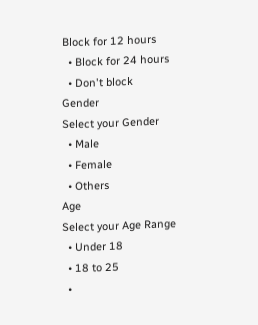Block for 12 hours
  • Block for 24 hours
  • Don't block
Gender
Select your Gender
  • Male
  • Female
  • Others
Age
Select your Age Range
  • Under 18
  • 18 to 25
  •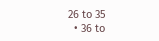26 to 35
  • 36 to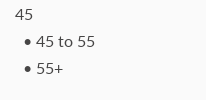45
  • 45 to 55
  • 55+